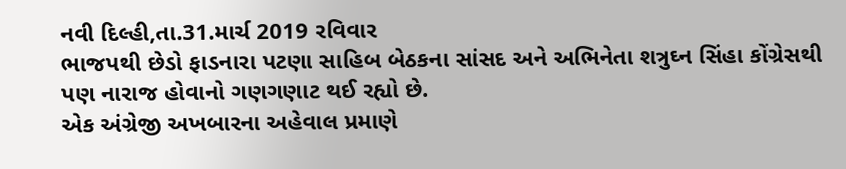નવી દિલ્હી,તા.31.માર્ચ 2019 રવિવાર
ભાજપથી છેડો ફાડનારા પટણા સાહિબ બેઠકના સાંસદ અને અભિનેતા શત્રુઘ્ન સિંહા કોંગ્રેસથી પણ નારાજ હોવાનો ગણગણાટ થઈ રહ્યો છે.
એક અંગ્રેજી અખબારના અહેવાલ પ્રમાણે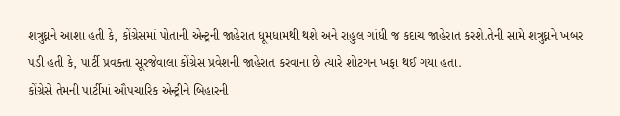શત્રુઘ્નને આશા હતી કે, કોંગ્રેસમાં પોતાની એન્ટ્રની જાહેરાત ધૂમધામથી થશે અને રાહુલ ગાંધી જ કદાચ જાહેરાત કરશે.તેની સામે શત્રુઘ્નને ખબર પડી હતી કે, પાર્ટી પ્રવક્તા સૂરજેવાલા કોંગ્રેસ પ્રવેશની જાહેરાત કરવાના છે ત્યારે શોટગન ખફા થઈ ગયા હતા.
કોંગ્રેસે તેમની પાર્ટીમાં ઔપચારિક એન્ટ્રીને બિહારની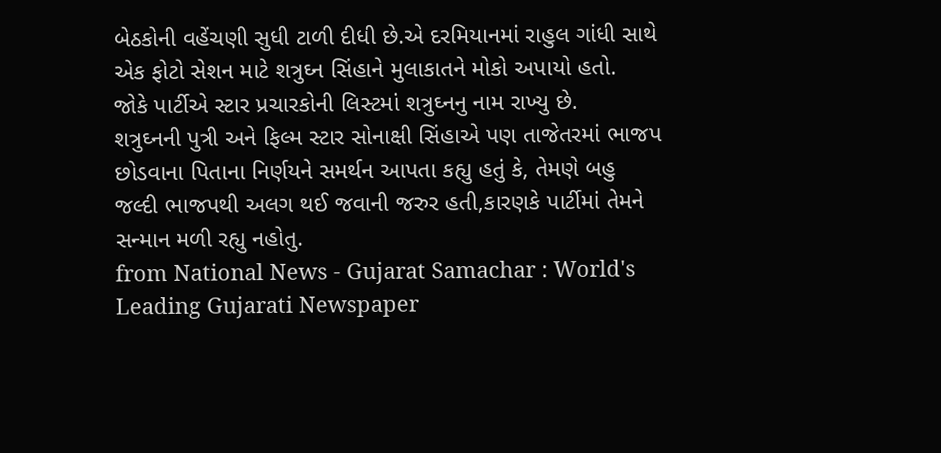બેઠકોની વહેંચણી સુધી ટાળી દીધી છે.એ દરમિયાનમાં રાહુલ ગાંધી સાથે એક ફોટો સેશન માટે શત્રુઘ્ન સિંહાને મુલાકાતને મોકો અપાયો હતો.
જોકે પાર્ટીએ સ્ટાર પ્રચારકોની લિસ્ટમાં શત્રુઘ્નનુ નામ રાખ્યુ છે.
શત્રુઘ્નની પુત્રી અને ફિલ્મ સ્ટાર સોનાક્ષી સિંહાએ પણ તાજેતરમાં ભાજપ છોડવાના પિતાના નિર્ણયને સમર્થન આપતા કહ્યુ હતું કે, તેમણે બહુ જલ્દી ભાજપથી અલગ થઈ જવાની જરુર હતી,કારણકે પાર્ટીમાં તેમને સન્માન મળી રહ્યુ નહોતુ.
from National News - Gujarat Samachar : World's Leading Gujarati Newspaper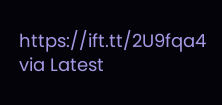https://ift.tt/2U9fqa4
via Latest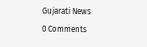Gujarati News
0 Comments